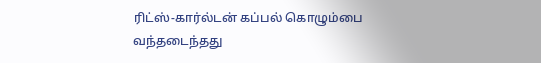ரிட்ஸ்-கார்ல்டன் கப்பல் கொழும்பை வந்தடைந்தது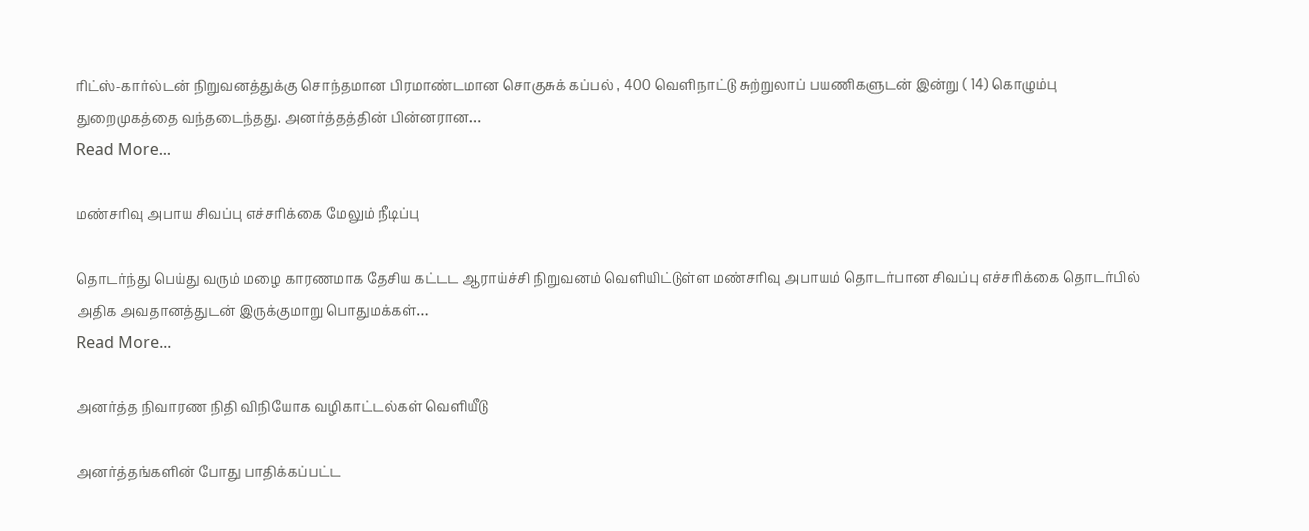ரிட்ஸ்-கார்ல்டன் நிறுவனத்துக்கு சொந்தமான பிரமாண்டமான சொகுசுக் கப்பல் , 400 வெளிநாட்டு சுற்றுலாப் பயணிகளுடன் இன்று ( 14) கொழும்பு துறைமுகத்தை வந்தடைந்தது. அனர்த்தத்தின் பின்னரான…
Read More...

மண்சரிவு அபாய சிவப்பு எச்சரிக்கை மேலும் நீடிப்பு

தொடர்ந்து பெய்து வரும் மழை காரணமாக தேசிய கட்டட ஆராய்ச்சி நிறுவனம் வெளியிட்டுள்ள மண்சரிவு அபாயம் தொடர்பான சிவப்பு எச்சரிக்கை தொடர்பில் அதிக அவதானத்துடன் இருக்குமாறு பொதுமக்கள்…
Read More...

அனர்த்த நிவாரண நிதி விநியோக வழிகாட்டல்கள் வௌியீடு

அனர்த்தங்களின் போது பாதிக்கப்பட்ட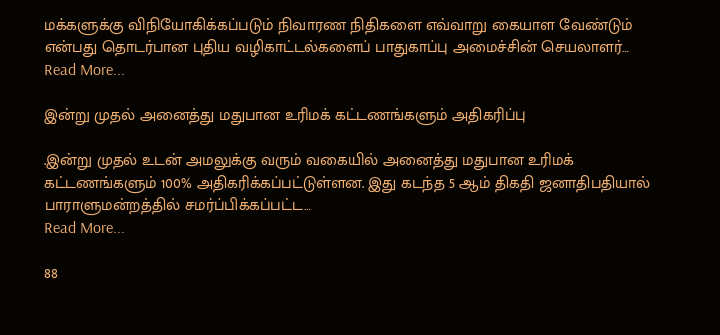மக்களுக்கு விநியோகிக்கப்படும் நிவாரண நிதிகளை எவ்வாறு கையாள வேண்டும் என்பது தொடர்பான புதிய வழிகாட்டல்களைப் பாதுகாப்பு அமைச்சின் செயலாளர்…
Read More...

இன்று முதல் அனைத்து மதுபான உரிமக் கட்டணங்களும் அதிகரிப்பு

.இன்று முதல் உடன் அமலுக்கு வரும் வகையில் அனைத்து மதுபான உரிமக் கட்டணங்களும் 100% அதிகரிக்கப்பட்டுள்ளன. இது கடந்த 5 ஆம் திகதி ஜனாதிபதியால் பாராளுமன்றத்தில் சமர்ப்பிக்கப்பட்ட…
Read More...

88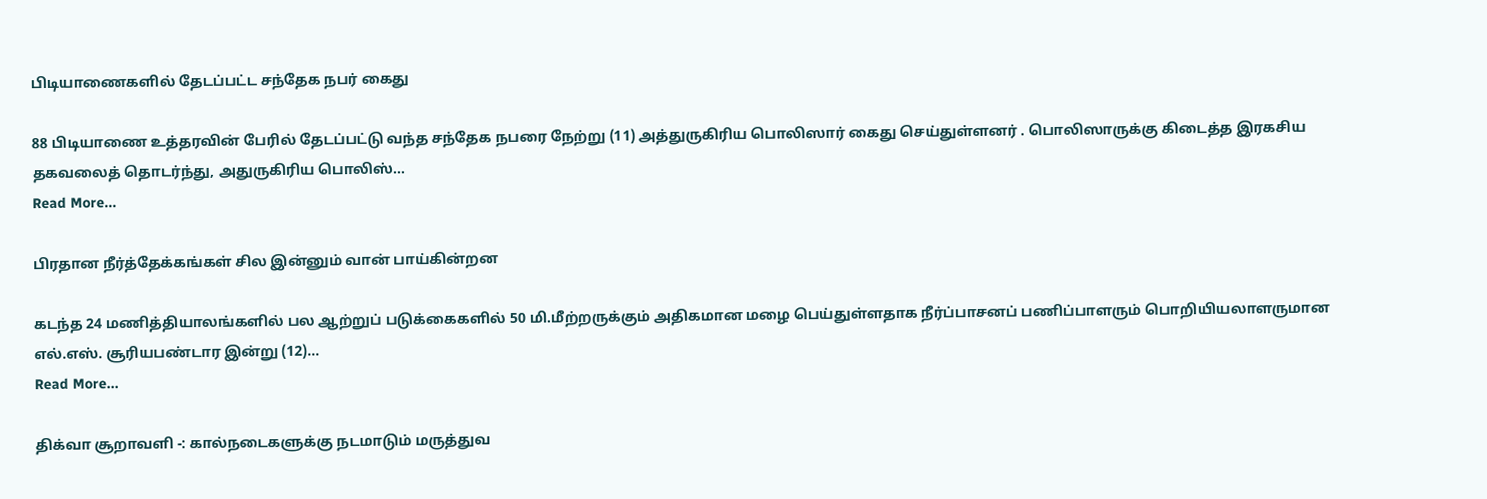பிடியாணைகளில் தேடப்பட்ட சந்தேக நபர் கைது

88 பிடியாணை உத்தரவின் பேரில் தேடப்பட்டு வந்த சந்தேக நபரை நேற்று (11) அத்துருகிரிய பொலிஸார் கைது செய்துள்ளனர் . பொலிஸாருக்கு கிடைத்த இரகசிய தகவலைத் தொடர்ந்து, அதுருகிரிய பொலிஸ்…
Read More...

பிரதான நீர்த்தேக்கங்கள் சில இன்னும் வான் பாய்கின்றன

கடந்த 24 மணித்தியாலங்களில் பல ஆற்றுப் படுக்கைகளில் 50 மி.மீற்றருக்கும் அதிகமான மழை பெய்துள்ளதாக நீர்ப்பாசனப் பணிப்பாளரும் பொறியியலாளருமான எல்.எஸ். சூரியபண்டார இன்று (12)…
Read More...

திக்வா சூறாவளி -: கால்நடைகளுக்கு நடமாடும் மருத்துவ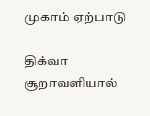முகாம் ஏற்பாடு

திக்வா சூறாவளியால்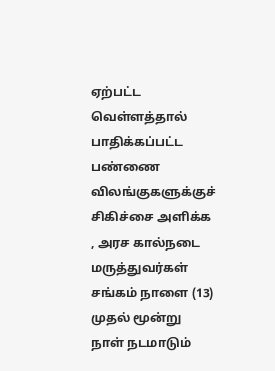ஏற்பட்ட வெள்ளத்தால் பாதிக்கப்பட்ட பண்ணை விலங்குகளுக்குச் சிகிச்சை அளிக்க , அரச கால்நடை மருத்துவர்கள் சங்கம் நாளை (13) முதல் மூன்று நாள் நடமாடும்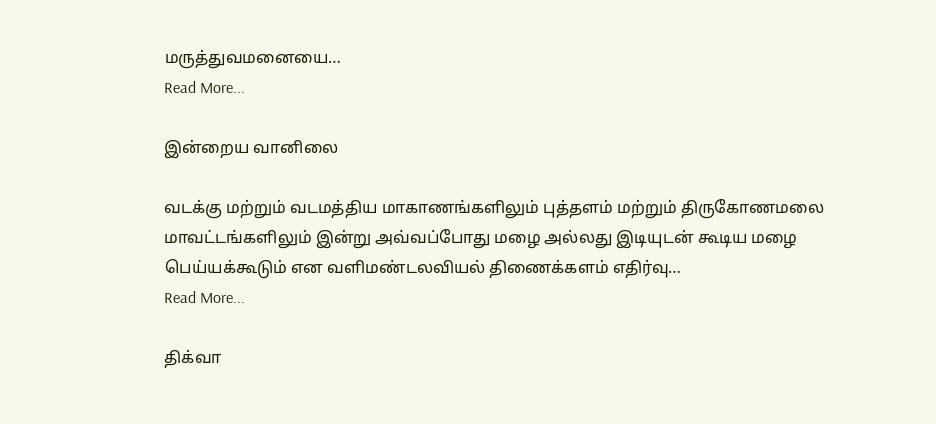மருத்துவமனையை…
Read More...

இன்றைய வானிலை

வடக்கு மற்றும் வடமத்திய மாகாணங்களிலும் புத்தளம் மற்றும் திருகோணமலை மாவட்டங்களிலும் இன்று அவ்வப்போது மழை அல்லது இடியுடன் கூடிய மழை பெய்யக்கூடும் என வளிமண்டலவியல் திணைக்களம் எதிர்வு…
Read More...

திக்வா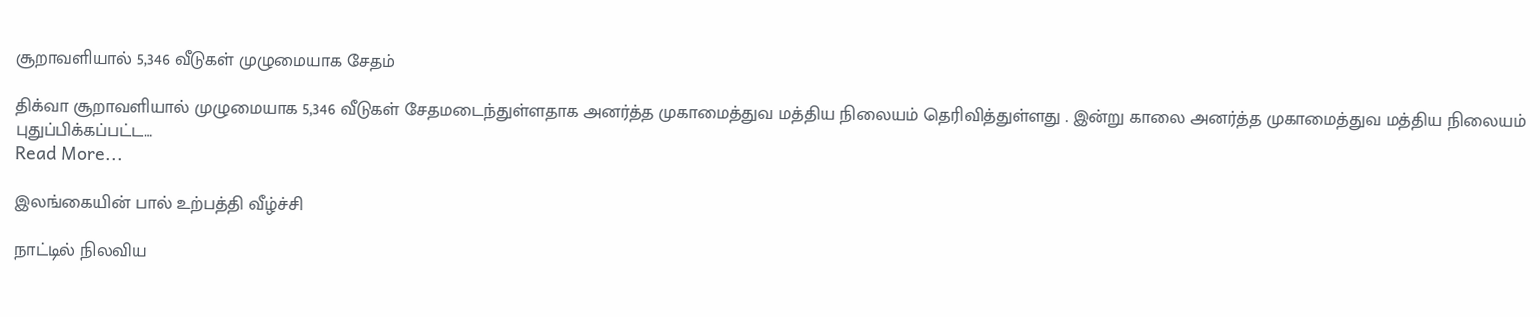சூறாவளியால் 5,346 வீடுகள் முழுமையாக சேதம்

திக்வா சூறாவளியால் முழுமையாக 5,346 வீடுகள் சேதமடைந்துள்ளதாக அனர்த்த முகாமைத்துவ மத்திய நிலையம் தெரிவித்துள்ளது . இன்று காலை அனர்த்த முகாமைத்துவ மத்திய நிலையம் புதுப்பிக்கப்பட்ட…
Read More...

இலங்கையின் பால் உற்பத்தி வீழ்ச்சி

நாட்டில் நிலவிய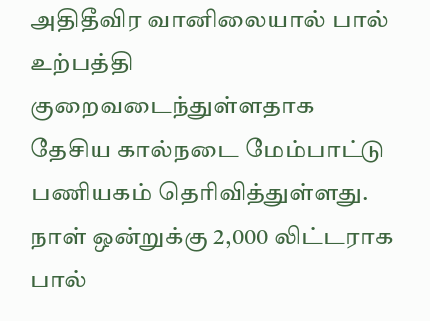அதிதீவிர வானிலையால் பால் உற்பத்தி குறைவடைந்துள்ளதாக தேசிய கால்நடை மேம்பாட்டு பணியகம் தெரிவித்துள்ளது. நாள் ஒன்றுக்கு 2,000 லிட்டராக பால்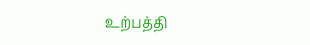உற்பத்தி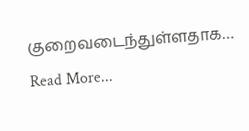குறைவடைந்துள்ளதாக…
Read More...